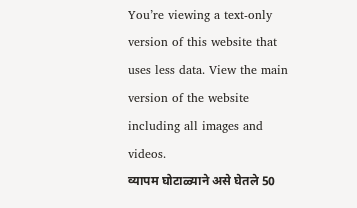You’re viewing a text-only version of this website that uses less data. View the main version of the website including all images and videos.
व्यापम घोटाळ्याने असे घेतले 50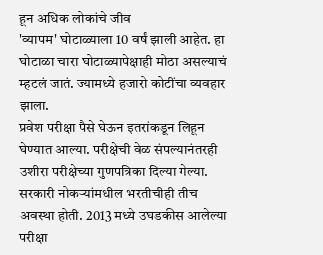हून अधिक लोकांचे जीव
'व्यापम' घोटाळ्याला 10 वर्षं झाली आहेत. हा घोटाळा चारा घोटाळ्यापेक्षाही मोठा असल्याचं म्हटलं जातं. ज्यामध्ये हजारो कोटींचा व्यवहार झाला.
प्रवेश परीक्षा पैसे घेऊन इतरांकडून लिहून घेण्यात आल्या. परीक्षेची वेळ संपल्यानंतरही उशीरा परीक्षेच्या गुणपत्रिका दिल्या गेल्या.
सरकारी नोकऱ्यांमधील भरतीचीही तीच अवस्था होती. 2013 मध्ये उघडकीस आलेल्या परीक्षा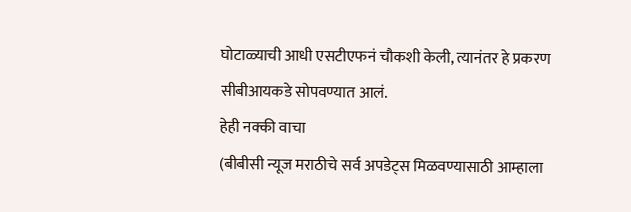घोटाळ्याची आधी एसटीएफनं चौकशी केली, त्यानंतर हे प्रकरण सीबीआयकडे सोपवण्यात आलं.
हेही नक्की वाचा
(बीबीसी न्यूज मराठीचे सर्व अपडेट्स मिळवण्यासाठी आम्हाला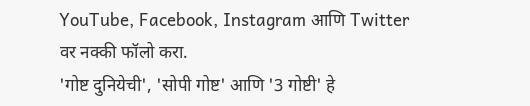YouTube, Facebook, Instagram आणि Twitter वर नक्की फॉलो करा.
'गोष्ट दुनियेची', 'सोपी गोष्ट' आणि '3 गोष्टी' हे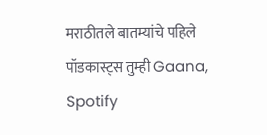मराठीतले बातम्यांचे पहिले पॉडकास्ट्स तुम्ही Gaana, Spotify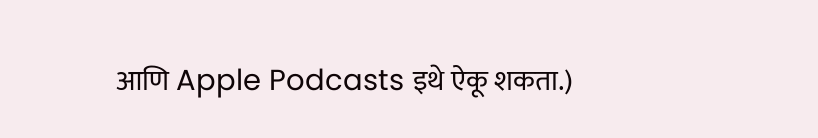आणि Apple Podcasts इथे ऐकू शकता.)